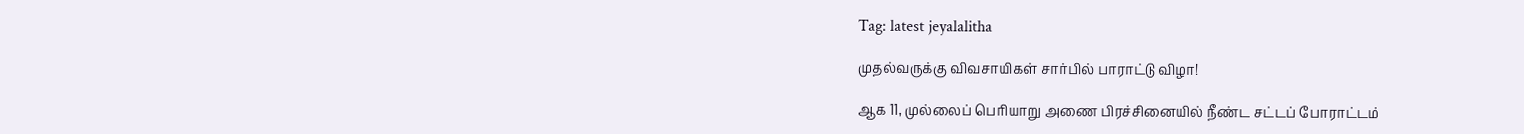Tag: latest jeyalalitha

முதல்வருக்கு விவசாயிகள் சார்பில் பாராட்டு விழா!

ஆக 11, முல்லைப் பெரியாறு அணை பிரச்சினையில் நீண்ட சட்டப் போராட்டம்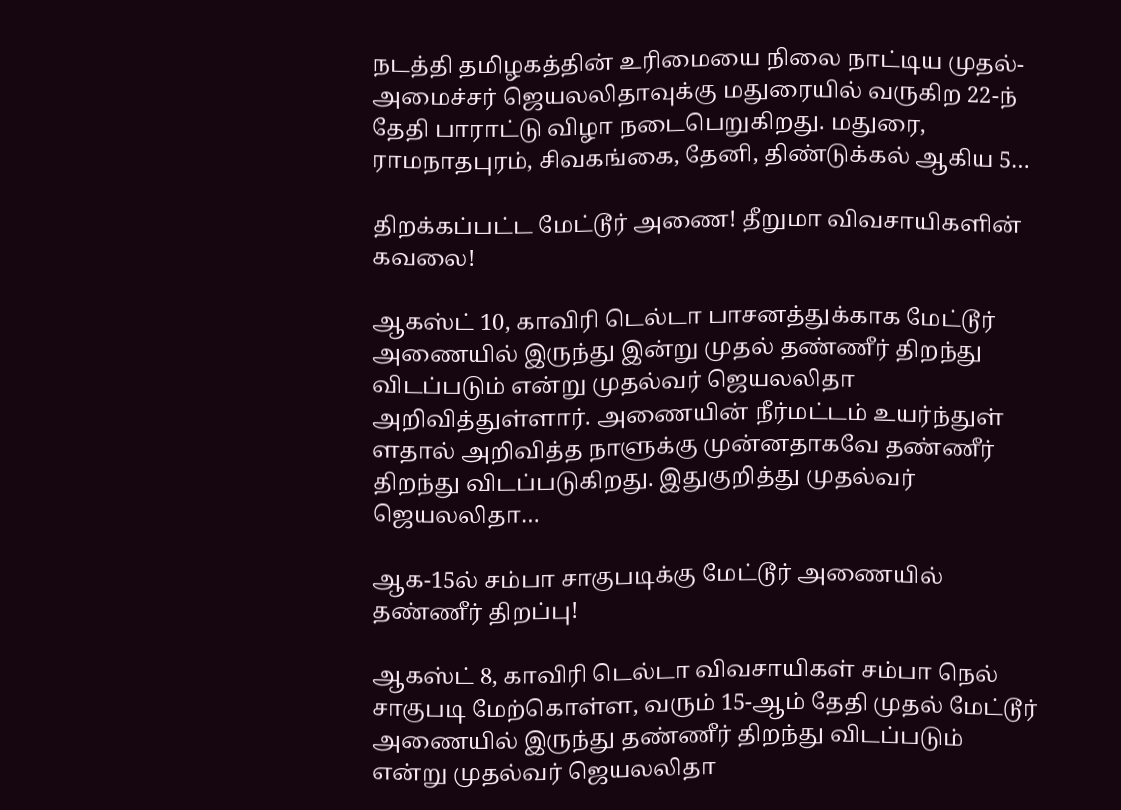நடத்தி தமிழகத்தின் உரிமையை நிலை நாட்டிய முதல்-அமைச்சர் ஜெயலலிதாவுக்கு மதுரையில் வருகிற 22-ந் தேதி பாராட்டு விழா நடைபெறுகிறது. மதுரை, ராமநாதபுரம், சிவகங்கை, தேனி, திண்டுக்கல் ஆகிய 5…

திறக்கப்பட்ட மேட்டூர் அணை! தீறுமா விவசாயிகளின் கவலை!

ஆகஸ்ட் 10, காவிரி டெல்டா பாசனத்துக்காக மேட்டூர் அணையில் இருந்து இன்று முதல் தண்ணீர் திறந்து விடப்படும் என்று முதல்வர் ஜெயலலிதா அறிவித்துள்ளார். அணையின் நீர்மட்டம் உயர்ந்துள் ளதால் அறிவித்த நாளுக்கு முன்னதாகவே தண்ணீர் திறந்து விடப்படுகிறது. இதுகுறித்து முதல்வர் ஜெயலலிதா…

ஆக-15ல் சம்பா சாகுபடிக்கு மேட்டூர் அணையில் தண்ணீர் திறப்பு!

ஆகஸ்ட் 8, காவிரி டெல்டா விவசாயிகள் சம்பா நெல் சாகுபடி மேற்கொள்ள, வரும் 15-ஆம் தேதி முதல் மேட்டூர் அணையில் இருந்து தண்ணீர் திறந்து விடப்படும் என்று முதல்வர் ஜெயலலிதா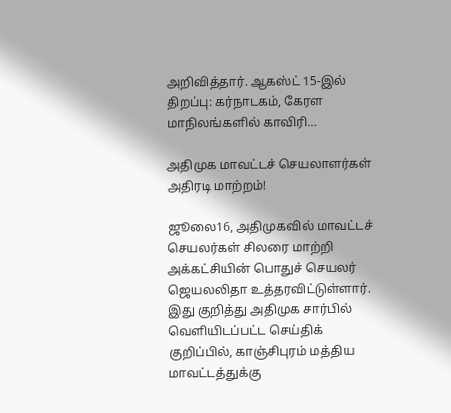அறிவித்தார். ஆகஸ்ட் 15-இல் திறப்பு: கர்நாடகம், கேரள மாநிலங்களில் காவிரி…

அதிமுக மாவட்டச் செயலாளர்கள் அதிரடி மாற்றம்!

ஜூலை16, அதிமுகவில் மாவட்டச் செயலர்கள் சிலரை மாற்றி அக்கட்சியின் பொதுச் செயலர் ஜெயலலிதா உத்தரவிட்டுள்ளார். இது குறித்து அதிமுக சார்பில் வெளியிடப்பட்ட செய்திக் குறிப்பில், காஞ்சிபுரம் மத்திய மாவட்டத்துக்கு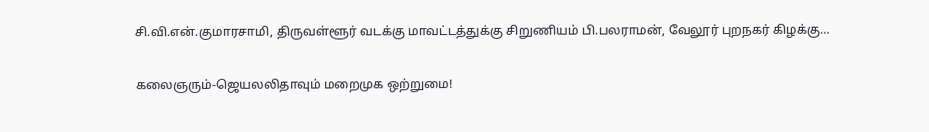சி.வி.என்.குமாரசாமி, திருவள்ளூர் வடக்கு மாவட்டத்துக்கு சிறுணியம் பி.பலராமன், வேலூர் புறநகர் கிழக்கு…

கலைஞரும்-ஜெயலலிதாவும் மறைமுக ஒற்றுமை!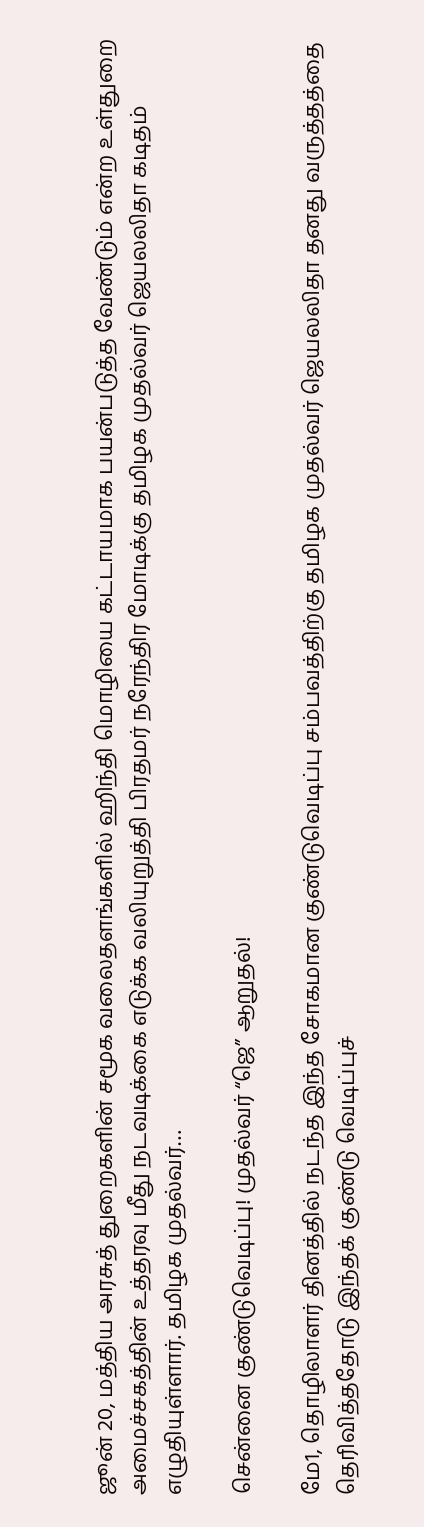ஜூன் 20, மத்திய அரசுத் துறைகளின் சமூக வலைதளங்களில் ஹிந்தி மொழியை கட்டாயமாக பயன்படுத்த வேண்டும் என்ற உள்துறை அமைச்சகத்தின் உத்தரவு மீது நடவடிக்கை எடுக்க வலியுறுத்தி பிரதமர் நரேந்திர மோடிக்கு தமிழக முதல்வர் ஜெயலலிதா கடிதம் எழுதியுள்ளார். தமிழக முதல்வர்…

சென்னை குண்டுவெடிப்பு! முதல்வர் “ஜெ” ஆறுதல்!

மே1, தொழிலாளர் தினத்தில் நடந்த இந்த சோகமான குண்டுவெடிப்பு சம்பவத்திற்கு தமிழக முதல்வர் ஜெயலலிதா தனது வருத்தத்தை தெரிவித்ததோடு இந்தக் குண்டு வெடிப்புச்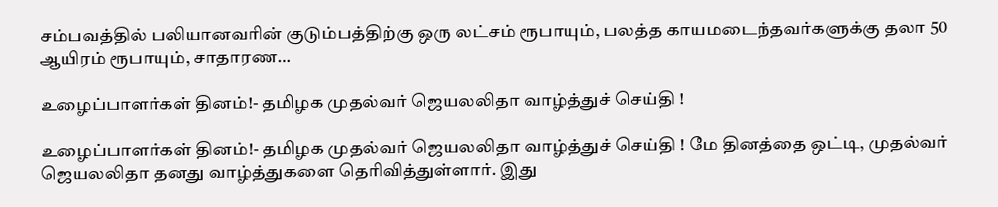சம்பவத்தில் பலியானவரின் குடும்பத்திற்கு ஒரு லட்சம் ரூபாயும், பலத்த காயமடைந்தவர்களுக்கு தலா 50 ஆயிரம் ரூபாயும், சாதாரண…

உழைப்பாளர்கள் தினம்!- தமிழக முதல்வர் ஜெயலலிதா வாழ்த்துச் செய்தி !

உழைப்பாளர்கள் தினம்!- தமிழக முதல்வர் ஜெயலலிதா வாழ்த்துச் செய்தி ! மே தினத்தை ஒட்டி, முதல்வர் ஜெயலலிதா தனது வாழ்த்துகளை தெரிவித்துள்ளார். இது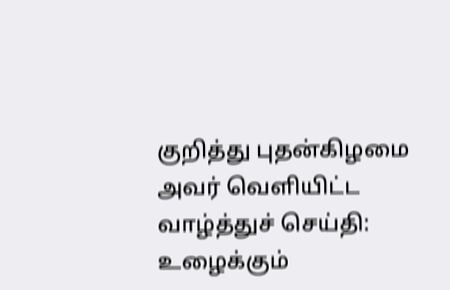குறித்து புதன்கிழமை அவர் வெளியிட்ட வாழ்த்துச் செய்தி: உழைக்கும்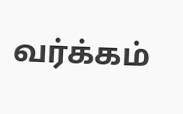வர்க்கம்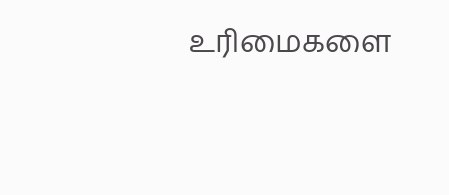உரிமைகளை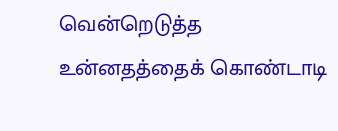வென்றெடுத்த உன்னதத்தைக் கொண்டாடி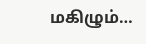மகிழும்…